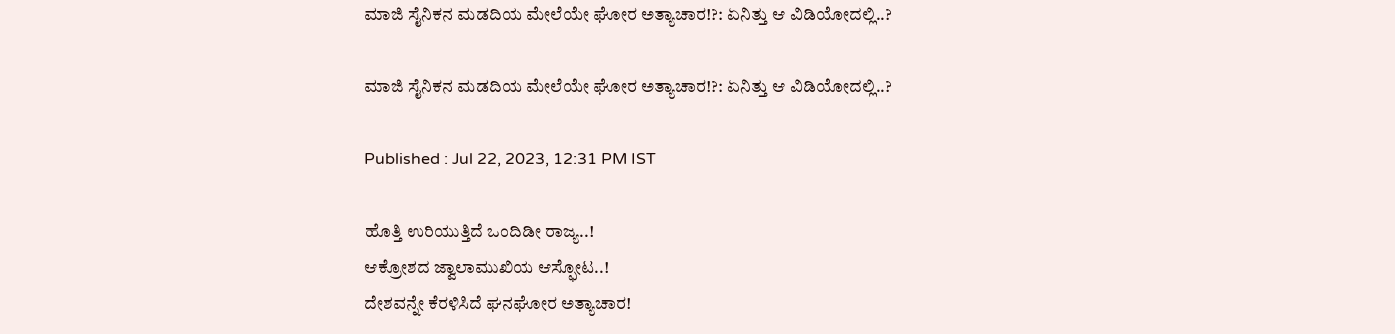ಮಾಜಿ ಸೈನಿಕನ ಮಡದಿಯ ಮೇಲೆಯೇ ಘೋರ ಅತ್ಯಾಚಾರ!?: ಏನಿತ್ತು ಆ ವಿಡಿಯೋದಲ್ಲಿ..?

ಮಾಜಿ ಸೈನಿಕನ ಮಡದಿಯ ಮೇಲೆಯೇ ಘೋರ ಅತ್ಯಾಚಾರ!?: ಏನಿತ್ತು ಆ ವಿಡಿಯೋದಲ್ಲಿ..?

Published : Jul 22, 2023, 12:31 PM IST

ಹೊತ್ತಿ ಉರಿಯುತ್ತಿದೆ ಒಂದಿಡೀ ರಾಜ್ಯ..!
ಆಕ್ರೋಶದ ಜ್ವಾಲಾಮುಖಿಯ ಆಸ್ಫೋಟ..!
ದೇಶವನ್ನೇ ಕೆರಳಿಸಿದೆ ಘನಘೋರ ಅತ್ಯಾಚಾರ!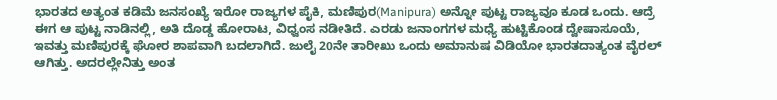ಭಾರತದ ಅತ್ಯಂತ ಕಡಿಮೆ ಜನಸಂಖ್ಯೆ ಇರೋ ರಾಜ್ಯಗಳ ಪೈಕಿ, ಮಣಿಪುರ(Manipura) ಅನ್ನೋ ಪುಟ್ಟ ರಾಜ್ಯವೂ ಕೂಡ ಒಂದು. ಆದ್ರೆ ಈಗ ಆ ಪುಟ್ಟ ನಾಡಿನಲ್ಲಿ, ಅತಿ ದೊಡ್ಡ ಹೋರಾಟ, ವಿಧ್ವಂಸ ನಡೀತಿದೆ. ಎರಡು ಜನಾಂಗಗಳ ಮಧ್ಯೆ ಹುಟ್ಟಿಕೊಂಡ ದ್ವೇಷಾಸೂಯೆ, ಇವತ್ತು ಮಣಿಪುರಕ್ಕೆ ಘೋರ ಶಾಪವಾಗಿ ಬದಲಾಗಿದೆ. ಜುಲೈ 20ನೇ ತಾರೀಖು ಒಂದು ಅಮಾನುಷ ವಿಡಿಯೋ ಭಾರತದಾತ್ಯಂತ ವೈರಲ್ ಆಗಿತ್ತು. ಅದರಲ್ಲೇನಿತ್ತು ಅಂತ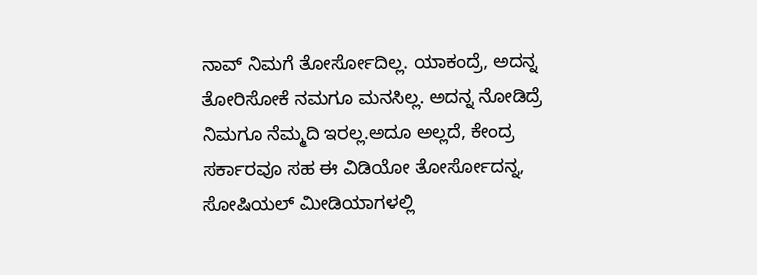ನಾವ್ ನಿಮಗೆ ತೋರ್ಸೋದಿಲ್ಲ. ಯಾಕಂದ್ರೆ, ಅದನ್ನ ತೋರಿಸೋಕೆ ನಮಗೂ ಮನಸಿಲ್ಲ. ಅದನ್ನ ನೋಡಿದ್ರೆ ನಿಮಗೂ ನೆಮ್ಮದಿ ಇರಲ್ಲ.ಅದೂ ಅಲ್ಲದೆ, ಕೇಂದ್ರ ಸರ್ಕಾರವೂ ಸಹ ಈ ವಿಡಿಯೋ ತೋರ್ಸೋದನ್ನ, ಸೋಷಿಯಲ್ ಮೀಡಿಯಾಗಳಲ್ಲಿ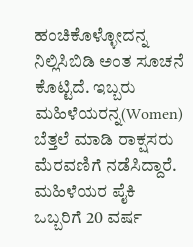ಹಂಚಿಕೊಳ್ಳೋದನ್ನ ನಿಲ್ಲಿಸಿಬಿಡಿ ಅಂತ ಸೂಚನೆ ಕೊಟ್ಟಿದೆ. ಇಬ್ಬರು ಮಹಿಳೆಯರನ್ನ(Women) ಬೆತ್ತಲೆ ಮಾಡಿ ರಾಕ್ಷಸರು ಮೆರವಣಿಗೆ ನಡೆಸಿದ್ದಾರೆ. ಮಹಿಳೆಯರ ಪೈಕಿ ಒಬ್ಬರಿಗೆ 20 ವರ್ಷ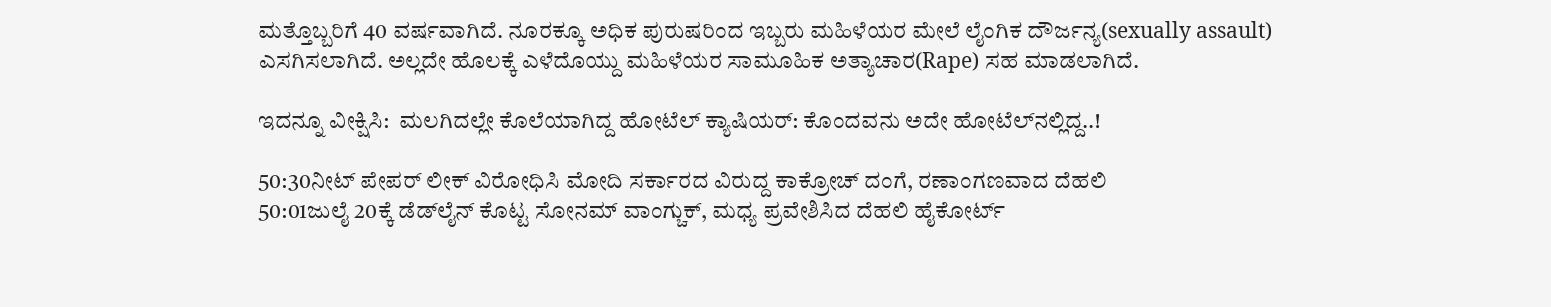ಮತ್ತೊಬ್ಬರಿಗೆ 40 ವರ್ಷವಾಗಿದೆ. ನೂರಕ್ಕೂ ಅಧಿಕ ಪುರುಷರಿಂದ ಇಬ್ಬರು ಮಹಿಳೆಯರ ಮೇಲೆ ಲೈಂಗಿಕ ದೌರ್ಜನ್ಯ(sexually assault) ಎಸಗಿಸಲಾಗಿದೆ. ಅಲ್ಲದೇ ಹೊಲಕ್ಕೆ ಎಳೆದೊಯ್ದು ಮಹಿಳೆಯರ ಸಾಮೂಹಿಕ ಅತ್ಯಾಚಾರ(Rape) ಸಹ ಮಾಡಲಾಗಿದೆ.

ಇದನ್ನೂ ವೀಕ್ಷಿಸಿ:  ಮಲಗಿದಲ್ಲೇ ಕೊಲೆಯಾಗಿದ್ದ ಹೋಟೆಲ್ ಕ್ಯಾಷಿಯರ್: ಕೊಂದವನು ಅದೇ ಹೋಟೆಲ್‌ನಲ್ಲಿದ್ದ..!

50:30ನೀಟ್ ಪೇಪರ್ ಲೀಕ್ ವಿರೋಧಿಸಿ ಮೋದಿ ಸರ್ಕಾರದ ವಿರುದ್ದ ಕಾಕ್ರೋಚ್ ದಂಗೆ, ರಣಾಂಗಣವಾದ ದೆಹಲಿ
50:01ಜುಲೈ 20ಕ್ಕೆ ಡೆಡ್‌ಲೈನ್ ಕೊಟ್ಟ ಸೋನಮ್ ವಾಂಗ್ಚುಕ್, ಮಧ್ಯ ಪ್ರವೇಶಿಸಿದ ದೆಹಲಿ ಹೈಕೋರ್ಟ್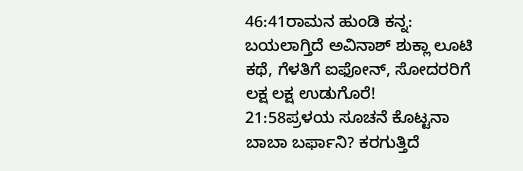46:41ರಾಮನ ಹುಂಡಿ ಕನ್ನ: ಬಯಲಾಗ್ತಿದೆ ಅವಿನಾಶ್ ಶುಕ್ಲಾ ಲೂಟಿ ಕಥೆ, ಗೆಳತಿಗೆ ಐಫೋನ್, ಸೋದರರಿಗೆ ಲಕ್ಷ ಲಕ್ಷ ಉಡುಗೊರೆ!
21:58ಪ್ರಳಯ ಸೂಚನೆ ಕೊಟ್ಟನಾ ಬಾಬಾ ಬರ್ಫಾನಿ? ಕರಗುತ್ತಿದೆ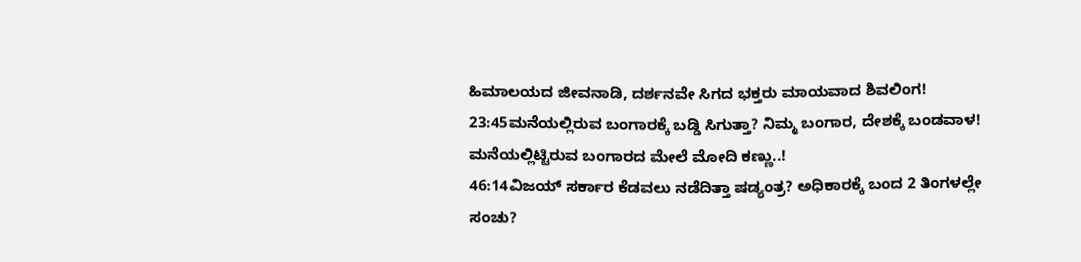ಹಿಮಾಲಯದ ಜೀವನಾಡಿ, ದರ್ಶನವೇ ಸಿಗದ ಭಕ್ತರು ಮಾಯವಾದ ಶಿವಲಿಂಗ!
23:45ಮನೆಯಲ್ಲಿರುವ ಬಂಗಾರಕ್ಕೆ ಬಡ್ಡಿ ಸಿಗುತ್ತಾ? ನಿಮ್ಮ ಬಂಗಾರ, ದೇಶಕ್ಕೆ ಬಂಡವಾಳ! ಮನೆಯಲ್ಲಿಟ್ಟಿರುವ ಬಂಗಾರದ ಮೇಲೆ ಮೋದಿ ಕಣ್ಣು..!
46:14ವಿಜಯ್ ಸರ್ಕಾರ ಕೆಡವಲು ನಡೆದಿತ್ತಾ ಷಡ್ಯಂತ್ರ? ಅಧಿಕಾರಕ್ಕೆ ಬಂದ 2 ತಿಂಗಳಲ್ಲೇ ಸಂಚು?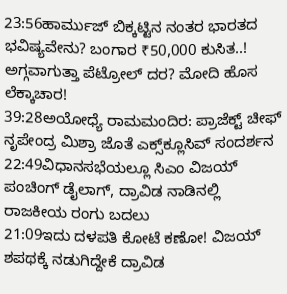23:56ಹಾರ್ಮುಜ್ ಬಿಕ್ಕಟ್ಟಿನ ನಂತರ ಭಾರತದ ಭವಿಷ್ಯವೇನು? ಬಂಗಾರ ₹50,000 ಕುಸಿತ..! ಅಗ್ಗವಾಗುತ್ತಾ ಪೆಟ್ರೋಲ್ ದರ? ಮೋದಿ ಹೊಸ ಲೆಕ್ಕಾಚಾರ!
39:28ಅಯೋಧ್ಯೆ ರಾಮಮಂದಿರ: ಪ್ರಾಜೆಕ್ಟ್ ಚೀಫ್ ನೃಪೇಂದ್ರ ಮಿಶ್ರಾ ಜೊತೆ ಎಕ್ಸ್‌ಕ್ಲೂಸಿವ್ ಸಂದರ್ಶನ
22:49ವಿಧಾನಸಭೆಯಲ್ಲೂ ಸಿಎಂ ವಿಜಯ್ ಪಂಚಿಂಗ್ ಡೈಲಾಗ್, ದ್ರಾವಿಡ ನಾಡಿನಲ್ಲಿ ರಾಜಕೀಯ ರಂಗು ಬದಲು
21:09ಇದು ದಳಪತಿ ಕೋಟೆ ಕಣೋ! ವಿಜಯ್ ಶಪಥಕ್ಕೆ ನಡುಗಿದ್ದೇಕೆ ದ್ರಾವಿಡ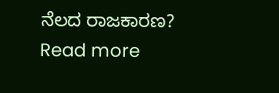ನೆಲದ ರಾಜಕಾರಣ?
Read more